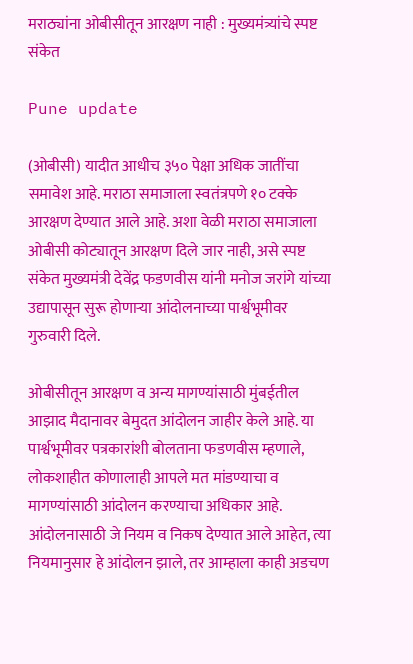मराठ्यांना ओबीसीतून आरक्षण नाही : मुख्यमंत्र्यांचे स्पष्ट संकेत

Pune update

(ओबीसी) यादीत आधीच ३५० पेक्षा अधिक जातींचा समावेश आहे. मराठा समाजाला स्वतंत्रपणे १० टक्के आरक्षण देण्यात आले आहे. अशा वेळी मराठा समाजाला ओबीसी कोट्यातून आरक्षण दिले जार नाही, असे स्पष्ट संकेत मुख्यमंत्री देवेंद्र फडणवीस यांनी मनोज जरांगे यांच्या उद्यापासून सुरू होणाऱ्या आंदोलनाच्या पार्श्वभूमीवर गुरुवारी दिले.

ओबीसीतून आरक्षण व अन्य मागण्यांसाठी मुंबईतील आझाद मैदानावर बेमुदत आंदोलन जाहीर केले आहे. या पार्श्वभूमीवर पत्रकारांशी बोलताना फडणवीस म्हणाले, लोकशाहीत कोणालाही आपले मत मांडण्याचा व मागण्यांसाठी आंदोलन करण्याचा अधिकार आहे. आंदोलनासाठी जे नियम व निकष देण्यात आले आहेत, त्या नियमानुसार हे आंदोलन झाले, तर आम्हाला काही अडचण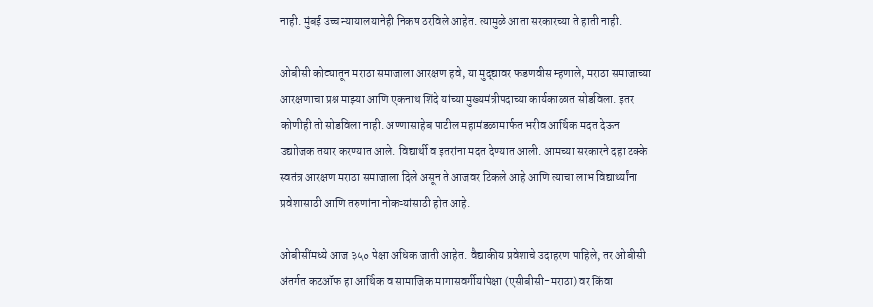नाही. मुंबई उच्च न्यायालयानेही निकष ठरविले आहेत. त्यामुळे आता सरकारच्या ते हाती नाही.

ओबीसी कोट्यातून मराठा समाजाला आरक्षण हवे, या मुद्द्यावर फडणवीस म्हणाले, मराठा समाजाच्या आरक्षणाचा प्रश्न माझ्या आणि एकनाथ शिंदे यांच्या मुख्यमंत्रीपदाच्या कार्यकाळात सोडविला. इतर कोणीही तो सोडविला नाही. अण्णासाहेब पाटील महामंडळामार्फत भरीव आर्थिक मदत देऊन उद्याोजक तयार करण्यात आले. विद्यार्थी व इतरांना मदत देण्यात आली. आमच्या सरकारने दहा टक्के स्वतंत्र आरक्षण मराठा समाजाला दिले असून ते आजवर टिकले आहे आणि त्याचा लाभ विद्यार्थ्यांना प्रवेशासाठी आणि तरुणांना नोकऱ्यांसाठी होत आहे.

ओबीसींमध्ये आज ३५० पेक्षा अधिक जाती आहेत. वैद्याकीय प्रवेशाचे उदाहरण पाहिले, तर ओबीसी अंतर्गत कटऑफ हा आर्थिक व सामाजिक मागासवर्गीयांपेक्षा (एसीबीसी-मराठा) वर किंवा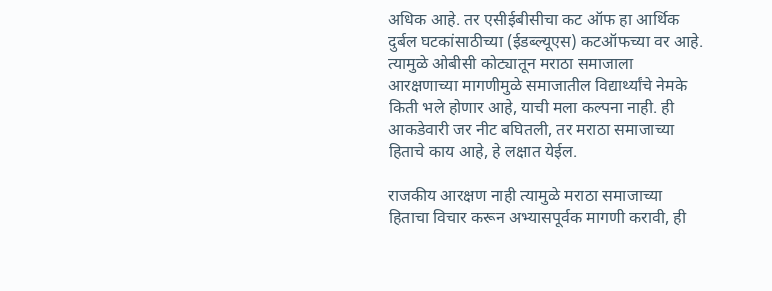अधिक आहे. तर एसीईबीसीचा कट ऑफ हा आर्थिक दुर्बल घटकांसाठीच्या (ईडब्ल्यूएस) कटऑफच्या वर आहे. त्यामुळे ओबीसी कोट्यातून मराठा समाजाला आरक्षणाच्या मागणीमुळे समाजातील विद्यार्थ्यांचे नेमके किती भले होणार आहे, याची मला कल्पना नाही. ही आकडेवारी जर नीट बघितली, तर मराठा समाजाच्या हिताचे काय आहे, हे लक्षात येईल.

राजकीय आरक्षण नाही त्यामुळे मराठा समाजाच्या हिताचा विचार करून अभ्यासपूर्वक मागणी करावी, ही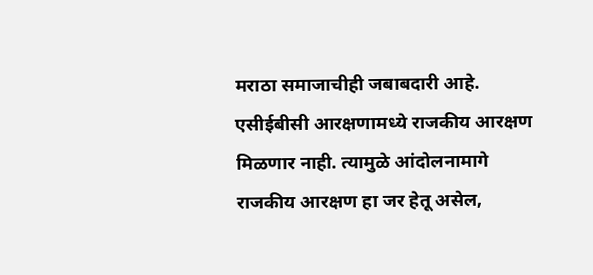मराठा समाजाचीही जबाबदारी आहे. एसीईबीसी आरक्षणामध्ये राजकीय आरक्षण मिळणार नाही. त्यामुळे आंदोलनामागे राजकीय आरक्षण हा जर हेतू असेल,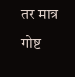तर मात्र गोष्ट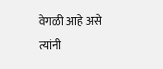वेगळी आहे असे त्यांनी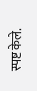स्पष्ट केले.